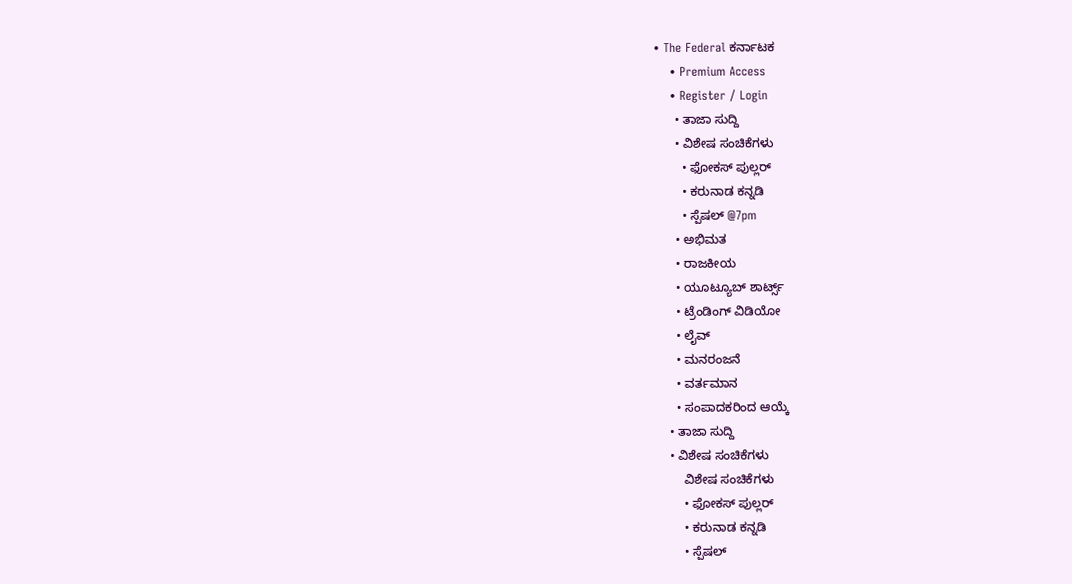• The Federal ಕರ್ನಾಟಕ
    • Premium Access
    • Register / Login
      • ತಾಜಾ ಸುದ್ದಿ
      • ವಿಶೇಷ ಸಂಚಿಕೆಗಳು
        • ಫೋಕಸ್‌ ಪುಲ್ಲರ್‌
        • ಕರುನಾಡ ಕನ್ನಡಿ
        • ಸ್ಪೆಷಲ್‌ @7pm
      • ಅಭಿಮತ
      • ರಾಜಕೀಯ
      • ಯೂಟ್ಯೂಬ್‌ ಶಾರ್ಟ್ಸ್‌
      • ಟ್ರೆಂಡಿಂಗ್‌ ವಿಡಿಯೋ
      • ಲೈವ್‌
      • ಮನರಂಜನೆ
      • ವರ್ತಮಾನ
      • ಸಂಪಾದಕರಿಂದ ಆಯ್ಕೆ
    • ತಾಜಾ ಸುದ್ದಿ
    • ವಿಶೇಷ ಸಂಚಿಕೆಗಳು
        ವಿಶೇಷ ಸಂಚಿಕೆಗಳು
        • ಫೋಕಸ್‌ ಪುಲ್ಲರ್‌
        • ಕರುನಾಡ ಕನ್ನಡಿ
        • ಸ್ಪೆಷಲ್‌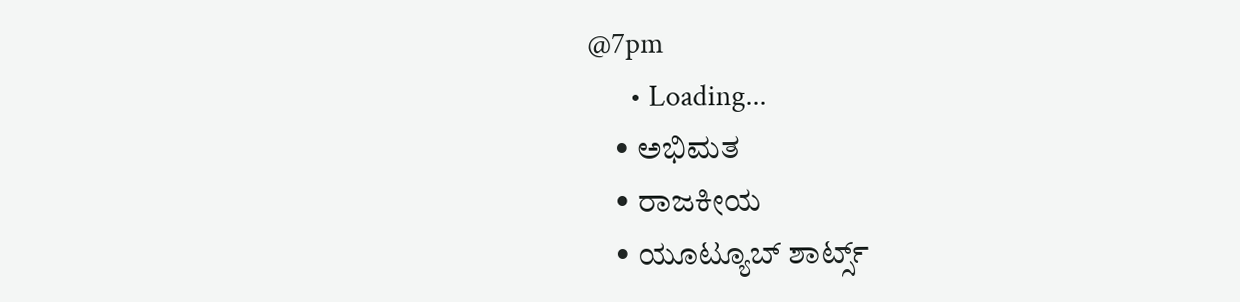@7pm
      • Loading...
    • ಅಭಿಮತ
    • ರಾಜಕೀಯ
    • ಯೂಟ್ಯೂಬ್‌ ಶಾರ್ಟ್ಸ್‌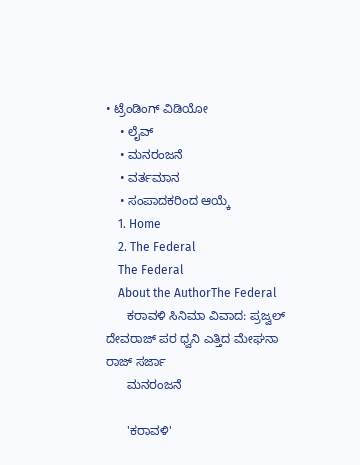• ಟ್ರೆಂಡಿಂಗ್‌ ವಿಡಿಯೋ
    • ಲೈವ್‌
    • ಮನರಂಜನೆ
    • ವರ್ತಮಾನ
    • ಸಂಪಾದಕರಿಂದ ಆಯ್ಕೆ
    1. Home
    2. The Federal
    The Federal
    About the AuthorThe Federal
      ಕರಾವಳಿ ಸಿನಿಮಾ ವಿವಾದ: ಪ್ರಜ್ವಲ್ ದೇವರಾಜ್ ಪರ ಧ್ವನಿ ಎತ್ತಿದ ಮೇಘನಾ ರಾಜ್ ಸರ್ಜಾ
      ಮನರಂಜನೆ

      'ಕರಾವಳಿ'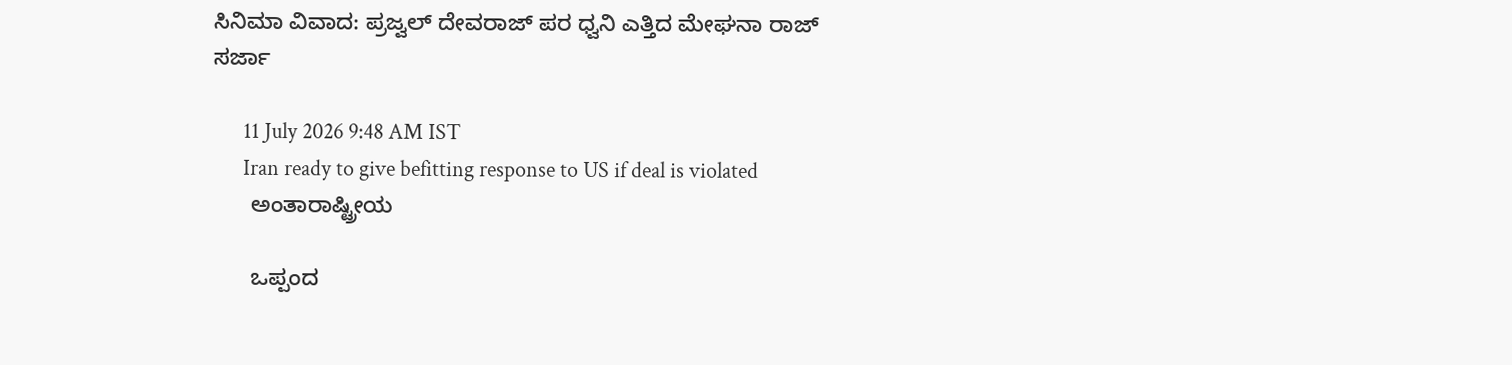ಸಿನಿಮಾ ವಿವಾದ: ಪ್ರಜ್ವಲ್ ದೇವರಾಜ್ ಪರ ಧ್ವನಿ ಎತ್ತಿದ ಮೇಘನಾ ರಾಜ್ ಸರ್ಜಾ

      11 July 2026 9:48 AM IST
      Iran ready to give befitting response to US if deal is violated
      ಅಂತಾರಾಷ್ಟ್ರೀಯ

      ಒಪ್ಪಂದ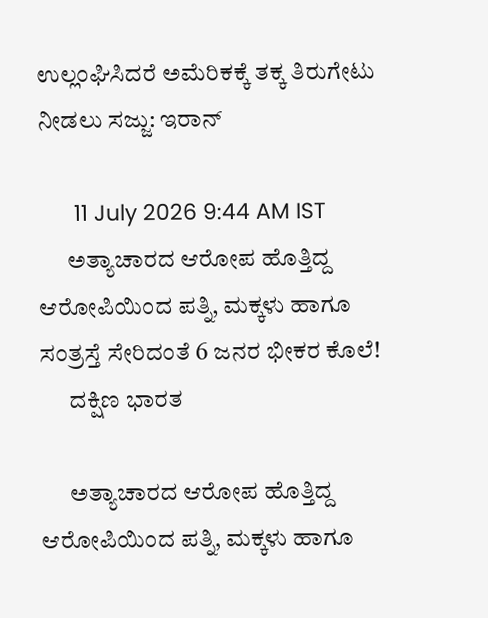ಉಲ್ಲಂಘಿಸಿದರೆ ಅಮೆರಿಕಕ್ಕೆ ತಕ್ಕ ತಿರುಗೇಟು ನೀಡಲು ಸಜ್ಜು: ಇರಾನ್‌

      11 July 2026 9:44 AM IST
      ಅತ್ಯಾಚಾರದ ಆರೋಪ ಹೊತ್ತಿದ್ದ ಆರೋಪಿಯಿಂದ ಪತ್ನಿ, ಮಕ್ಕಳು ಹಾಗೂ ಸಂತ್ರಸ್ತೆ ಸೇರಿದಂತೆ 6 ಜನರ ಭೀಕರ ಕೊಲೆ!
      ದಕ್ಷಿಣ ಭಾರತ

      ಅತ್ಯಾಚಾರದ ಆರೋಪ ಹೊತ್ತಿದ್ದ ಆರೋಪಿಯಿಂದ ಪತ್ನಿ, ಮಕ್ಕಳು ಹಾಗೂ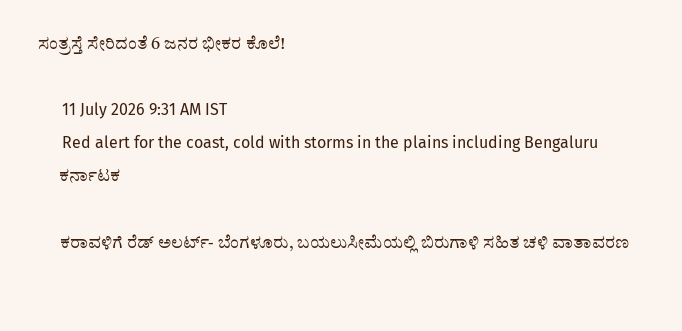ಸಂತ್ರಸ್ತೆ ಸೇರಿದಂತೆ 6 ಜನರ ಭೀಕರ ಕೊಲೆ!

      11 July 2026 9:31 AM IST
      Red alert for the coast, cold with storms in the plains including Bengaluru
      ಕರ್ನಾಟಕ

      ಕರಾವಳಿಗೆ ರೆಡ್ ಅಲರ್ಟ್- ಬೆಂಗಳೂರು, ಬಯಲುಸೀಮೆಯಲ್ಲಿ ಬಿರುಗಾಳಿ ಸಹಿತ ಚಳಿ ವಾತಾವರಣ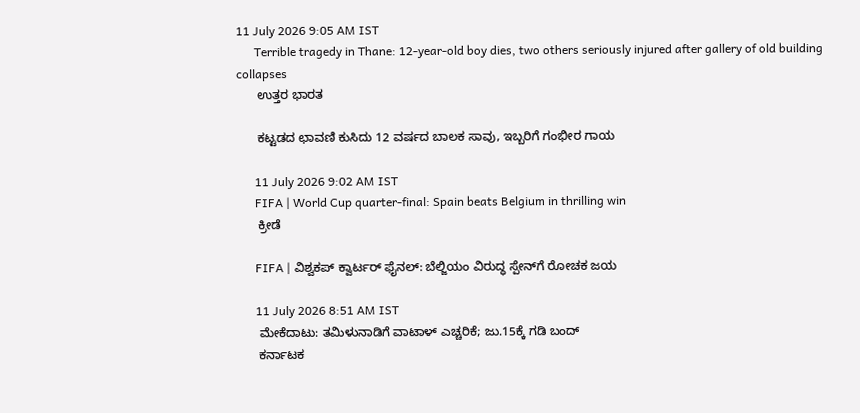11 July 2026 9:05 AM IST
      Terrible tragedy in Thane: 12-year-old boy dies, two others seriously injured after gallery of old building collapses
      ಉತ್ತರ ಭಾರತ

      ಕಟ್ಟಡದ ಛಾವಣಿ ಕುಸಿದು 12 ವರ್ಷದ ಬಾಲಕ ಸಾವು, ಇಬ್ಬರಿಗೆ ಗಂಭೀರ ಗಾಯ

      11 July 2026 9:02 AM IST
      FIFA | World Cup quarter-final: Spain beats Belgium in thrilling win
      ಕ್ರೀಡೆ

      FIFA | ವಿಶ್ವಕಪ್ ಕ್ವಾರ್ಟರ್‌ ಫೈನಲ್: ಬೆಲ್ಜಿಯಂ ವಿರುದ್ಧ ಸ್ಪೇನ್‌ಗೆ ರೋಚಕ ಜಯ

      11 July 2026 8:51 AM IST
      ಮೇಕೆದಾಟು: ತಮಿಳುನಾಡಿಗೆ ವಾಟಾಳ್‌ ಎಚ್ಚರಿಕೆ; ಜು.15ಕ್ಕೆ ಗಡಿ ಬಂದ್‌
      ಕರ್ನಾಟಕ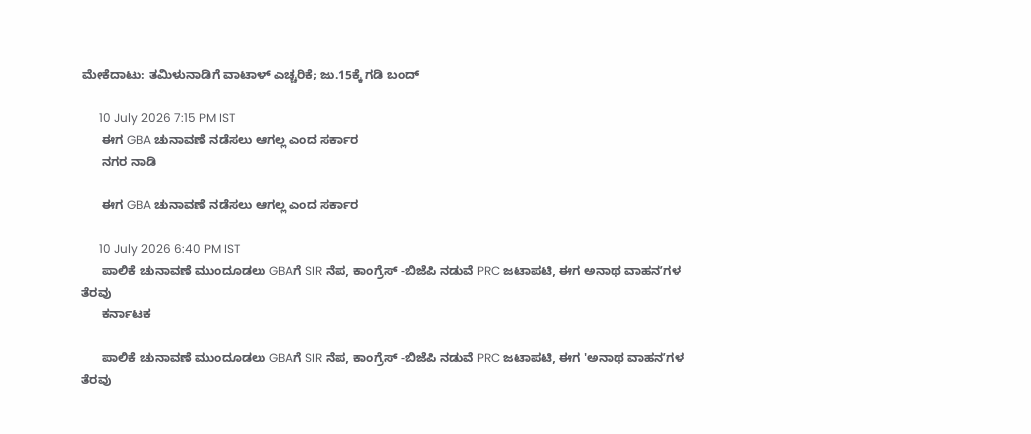ಮೇಕೆದಾಟು: ತಮಿಳುನಾಡಿಗೆ ವಾಟಾಳ್‌ ಎಚ್ಚರಿಕೆ; ಜು.15ಕ್ಕೆ ಗಡಿ ಬಂದ್‌

      10 July 2026 7:15 PM IST
      ಈಗ GBA ಚುನಾವಣೆ ನಡೆಸಲು ಆಗಲ್ಲ ಎಂದ ಸರ್ಕಾರ
      ನಗರ ನಾಡಿ

      ಈಗ GBA ಚುನಾವಣೆ ನಡೆಸಲು ಆಗಲ್ಲ ಎಂದ ಸರ್ಕಾರ

      10 July 2026 6:40 PM IST
      ಪಾಲಿಕೆ ಚುನಾವಣೆ ಮುಂದೂಡಲು GBAಗೆ SIR ನೆಪ, ಕಾಂಗ್ರೆಸ್‌ -ಬಿಜೆಪಿ ನಡುವೆ PRC ಜಟಾಪಟಿ, ಈಗ ಅನಾಥ ವಾಹನʼಗಳ ತೆರವು
      ಕರ್ನಾಟಕ

      ಪಾಲಿಕೆ ಚುನಾವಣೆ ಮುಂದೂಡಲು GBAಗೆ SIR ನೆಪ, ಕಾಂಗ್ರೆಸ್‌ -ಬಿಜೆಪಿ ನಡುವೆ PRC ಜಟಾಪಟಿ, ಈಗ 'ಅನಾಥ ವಾಹನʼಗಳ ತೆರವು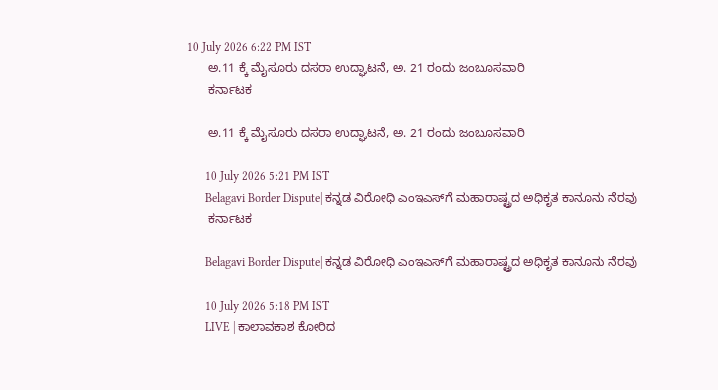10 July 2026 6:22 PM IST
      ಅ.11 ಕ್ಕೆ ಮೈಸೂರು ದಸರಾ ಉದ್ಘಾಟನೆ, ಅ. 21 ರಂದು ಜಂಬೂಸವಾರಿ
      ಕರ್ನಾಟಕ

      ಅ.11 ಕ್ಕೆ ಮೈಸೂರು ದಸರಾ ಉದ್ಘಾಟನೆ, ಅ. 21 ರಂದು ಜಂಬೂಸವಾರಿ

      10 July 2026 5:21 PM IST
      Belagavi Border Dispute| ಕನ್ನಡ ವಿರೋಧಿ ಎಂಇಎಸ್‌ಗೆ ಮಹಾರಾಷ್ಟ್ರದ ಅಧಿಕೃತ ಕಾನೂನು ನೆರವು
      ಕರ್ನಾಟಕ

      Belagavi Border Dispute| ಕನ್ನಡ ವಿರೋಧಿ ಎಂಇಎಸ್‌ಗೆ ಮಹಾರಾಷ್ಟ್ರದ ಅಧಿಕೃತ ಕಾನೂನು ನೆರವು

      10 July 2026 5:18 PM IST
      LIVE | ಕಾಲಾವಕಾಶ ಕೋರಿದ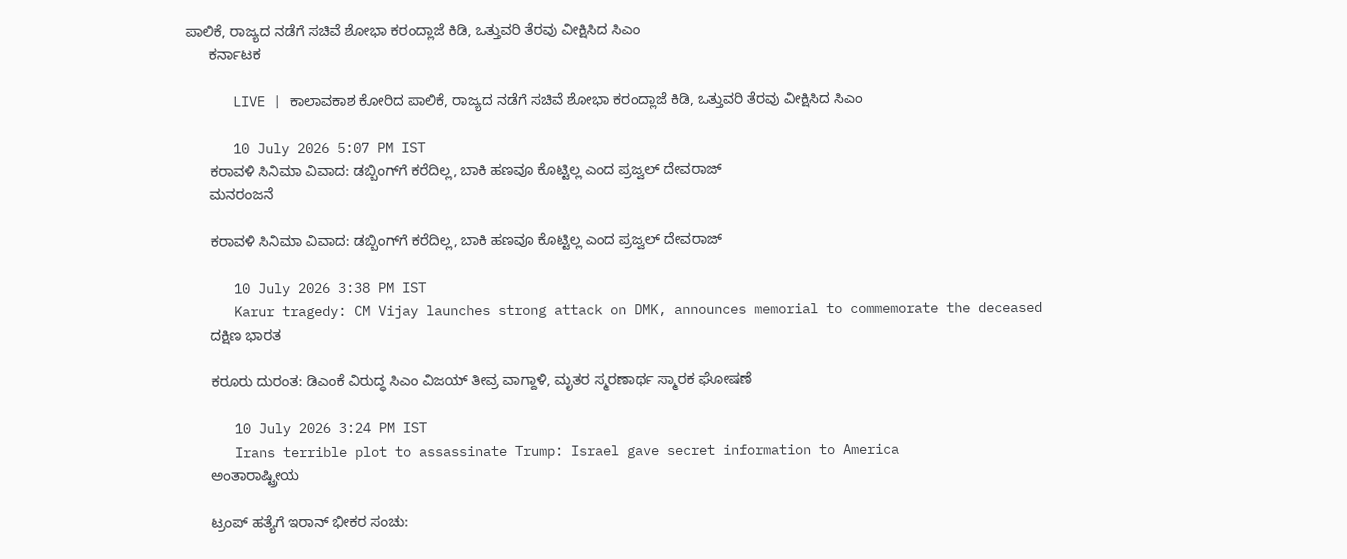ಪಾಲಿಕೆ, ರಾಜ್ಯದ ನಡೆಗೆ ಸಚಿವೆ ಶೋಭಾ ಕರಂದ್ಲಾಜೆ ಕಿಡಿ, ಒತ್ತುವರಿ ತೆರವು ವೀಕ್ಷಿಸಿದ ಸಿಎಂ
      ಕರ್ನಾಟಕ

      LIVE | ಕಾಲಾವಕಾಶ ಕೋರಿದ ಪಾಲಿಕೆ, ರಾಜ್ಯದ ನಡೆಗೆ ಸಚಿವೆ ಶೋಭಾ ಕರಂದ್ಲಾಜೆ ಕಿಡಿ, ಒತ್ತುವರಿ ತೆರವು ವೀಕ್ಷಿಸಿದ ಸಿಎಂ

      10 July 2026 5:07 PM IST
      ಕರಾವಳಿ ಸಿನಿಮಾ ವಿವಾದ: ಡಬ್ಬಿಂಗ್‌ಗೆ ಕರೆದಿಲ್ಲ, ಬಾಕಿ ಹಣವೂ ಕೊಟ್ಟಿಲ್ಲ ಎಂದ ಪ್ರಜ್ವಲ್ ದೇವರಾಜ್
      ಮನರಂಜನೆ

      ಕರಾವಳಿ ಸಿನಿಮಾ ವಿವಾದ: ಡಬ್ಬಿಂಗ್‌ಗೆ ಕರೆದಿಲ್ಲ, ಬಾಕಿ ಹಣವೂ ಕೊಟ್ಟಿಲ್ಲ ಎಂದ ಪ್ರಜ್ವಲ್ ದೇವರಾಜ್

      10 July 2026 3:38 PM IST
      Karur tragedy: CM Vijay launches strong attack on DMK, announces memorial to commemorate the deceased
      ದಕ್ಷಿಣ ಭಾರತ

      ಕರೂರು ದುರಂತ: ಡಿಎಂಕೆ ವಿರುದ್ಧ ಸಿಎಂ ವಿಜಯ್ ತೀವ್ರ ವಾಗ್ದಾಳಿ, ಮೃತರ ಸ್ಮರಣಾರ್ಥ ಸ್ಮಾರಕ ಘೋಷಣೆ

      10 July 2026 3:24 PM IST
      Irans terrible plot to assassinate Trump: Israel gave secret information to America
      ಅಂತಾರಾಷ್ಟ್ರೀಯ

      ಟ್ರಂಪ್ ಹತ್ಯೆಗೆ ಇರಾನ್ ಭೀಕರ ಸಂಚು: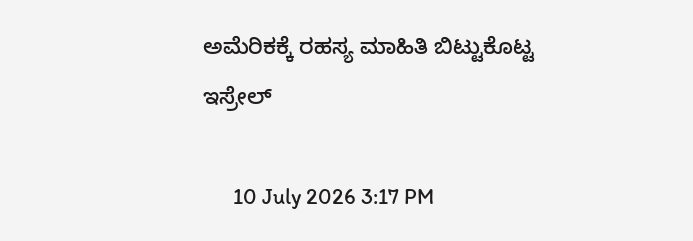ಅಮೆರಿಕಕ್ಕೆ ರಹಸ್ಯ ಮಾಹಿತಿ ಬಿಟ್ಟುಕೊಟ್ಟ ಇಸ್ರೇಲ್

      10 July 2026 3:17 PM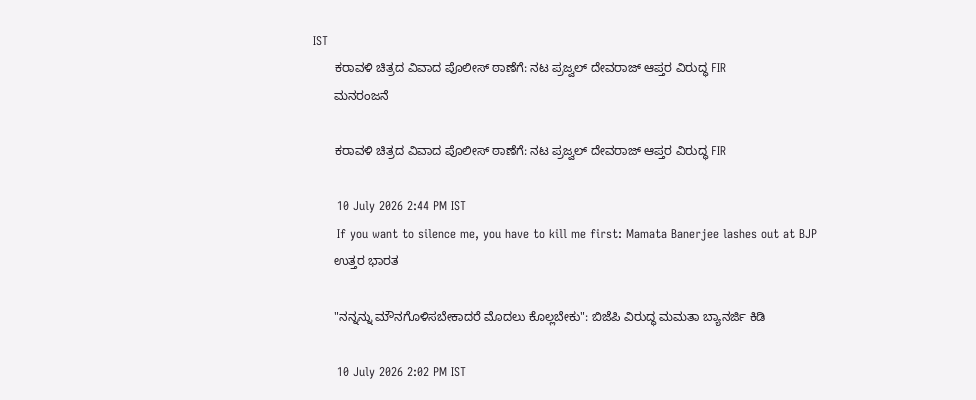IST
      ಕರಾವಳಿ ಚಿತ್ರದ ವಿವಾದ ಪೊಲೀಸ್ ಠಾಣೆಗೆ: ನಟ ಪ್ರಜ್ವಲ್ ದೇವರಾಜ್‌ ಆಪ್ತರ ವಿರುದ್ಧ FIR
      ಮನರಂಜನೆ

      ಕರಾವಳಿ ಚಿತ್ರದ ವಿವಾದ ಪೊಲೀಸ್ ಠಾಣೆಗೆ: ನಟ ಪ್ರಜ್ವಲ್ ದೇವರಾಜ್‌ ಆಪ್ತರ ವಿರುದ್ಧ FIR

      10 July 2026 2:44 PM IST
      If you want to silence me, you have to kill me first: Mamata Banerjee lashes out at BJP
      ಉತ್ತರ ಭಾರತ

      "ನನ್ನನ್ನು ಮೌನಗೊಳಿಸಬೇಕಾದರೆ ಮೊದಲು ಕೊಲ್ಲಬೇಕು": ಬಿಜೆಪಿ ವಿರುದ್ಧ ಮಮತಾ ಬ್ಯಾನರ್ಜಿ ಕಿಡಿ

      10 July 2026 2:02 PM IST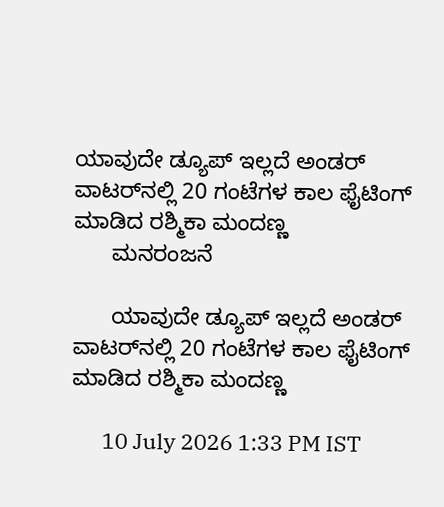ಯಾವುದೇ ಡ್ಯೂಪ್ ಇಲ್ಲದೆ ಅಂಡರ್‌ ವಾಟರ್‌ನಲ್ಲಿ 20 ಗಂಟೆಗಳ ಕಾಲ ಫೈಟಿಂಗ್ ಮಾಡಿದ ರಶ್ಮಿಕಾ ಮಂದಣ್ಣ
      ಮನರಂಜನೆ

      ಯಾವುದೇ ಡ್ಯೂಪ್ ಇಲ್ಲದೆ ಅಂಡರ್‌ ವಾಟರ್‌ನಲ್ಲಿ 20 ಗಂಟೆಗಳ ಕಾಲ ಫೈಟಿಂಗ್ ಮಾಡಿದ ರಶ್ಮಿಕಾ ಮಂದಣ್ಣ

      10 July 2026 1:33 PM IST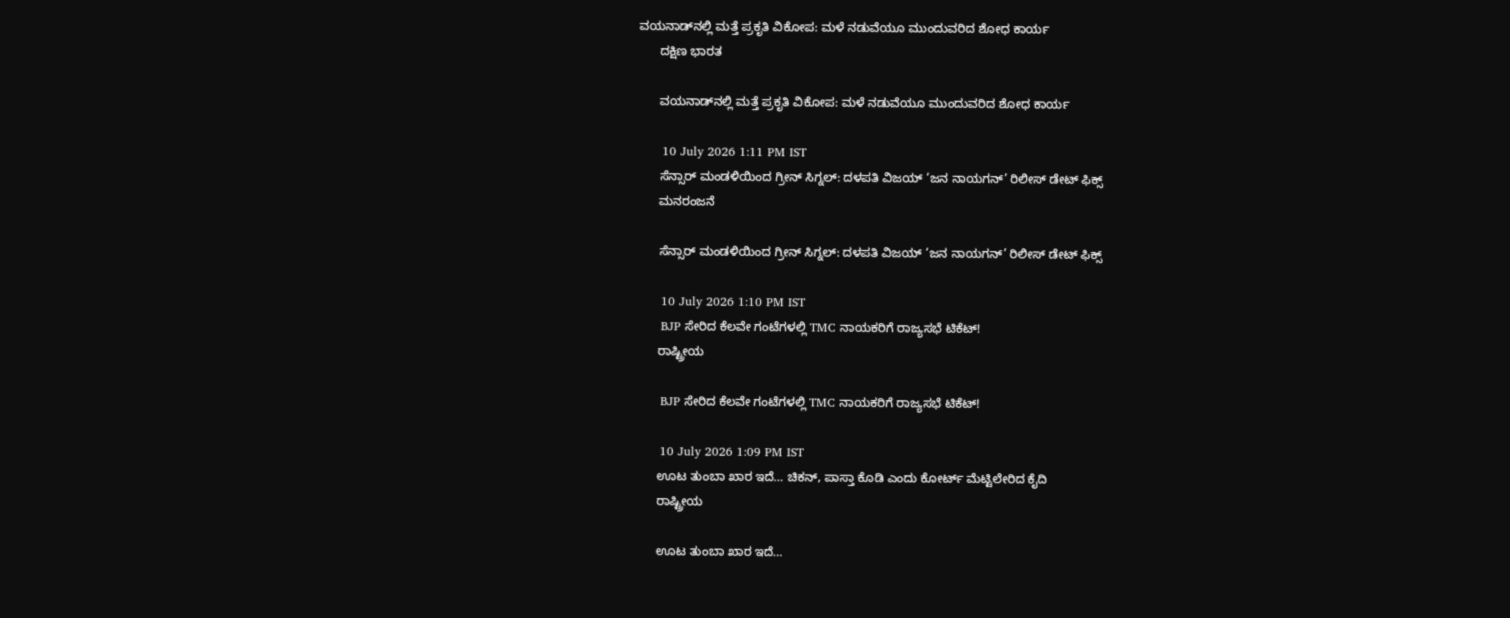ವಯನಾಡ್‌ನಲ್ಲಿ ಮತ್ತೆ ಪ್ರಕೃತಿ ವಿಕೋಪ: ಮಳೆ ನಡುವೆಯೂ ಮುಂದುವರಿದ ಶೋಧ ಕಾರ್ಯ
      ದಕ್ಷಿಣ ಭಾರತ

      ವಯನಾಡ್‌ನಲ್ಲಿ ಮತ್ತೆ ಪ್ರಕೃತಿ ವಿಕೋಪ: ಮಳೆ ನಡುವೆಯೂ ಮುಂದುವರಿದ ಶೋಧ ಕಾರ್ಯ

      10 July 2026 1:11 PM IST
      ಸೆನ್ಸಾರ್ ಮಂಡಳಿಯಿಂದ ಗ್ರೀನ್ ಸಿಗ್ನಲ್: ದಳಪತಿ ವಿಜಯ್ ‘ಜನ ನಾಯಗನ್’ ರಿಲೀಸ್ ಡೇಟ್ ಫಿಕ್ಸ್
      ಮನರಂಜನೆ

      ಸೆನ್ಸಾರ್ ಮಂಡಳಿಯಿಂದ ಗ್ರೀನ್ ಸಿಗ್ನಲ್: ದಳಪತಿ ವಿಜಯ್ ‘ಜನ ನಾಯಗನ್’ ರಿಲೀಸ್ ಡೇಟ್ ಫಿಕ್ಸ್

      10 July 2026 1:10 PM IST
      BJP ಸೇರಿದ ಕೆಲವೇ ಗಂಟೆಗಳಲ್ಲಿ TMC ನಾಯಕರಿಗೆ ರಾಜ್ಯಸಭೆ ಟಿಕೆಟ್!
      ರಾಷ್ಟ್ರೀಯ

      BJP ಸೇರಿದ ಕೆಲವೇ ಗಂಟೆಗಳಲ್ಲಿ TMC ನಾಯಕರಿಗೆ ರಾಜ್ಯಸಭೆ ಟಿಕೆಟ್!

      10 July 2026 1:09 PM IST
      ಊಟ ತುಂಬಾ ಖಾರ ಇದೆ… ಚಿಕನ್‌, ಪಾಸ್ತಾ ಕೊಡಿ ಎಂದು ಕೋರ್ಟ್‌ ಮೆಟ್ಟಿಲೇರಿದ ಕೈದಿ
      ರಾಷ್ಟ್ರೀಯ

      ಊಟ ತುಂಬಾ ಖಾರ ಇದೆ…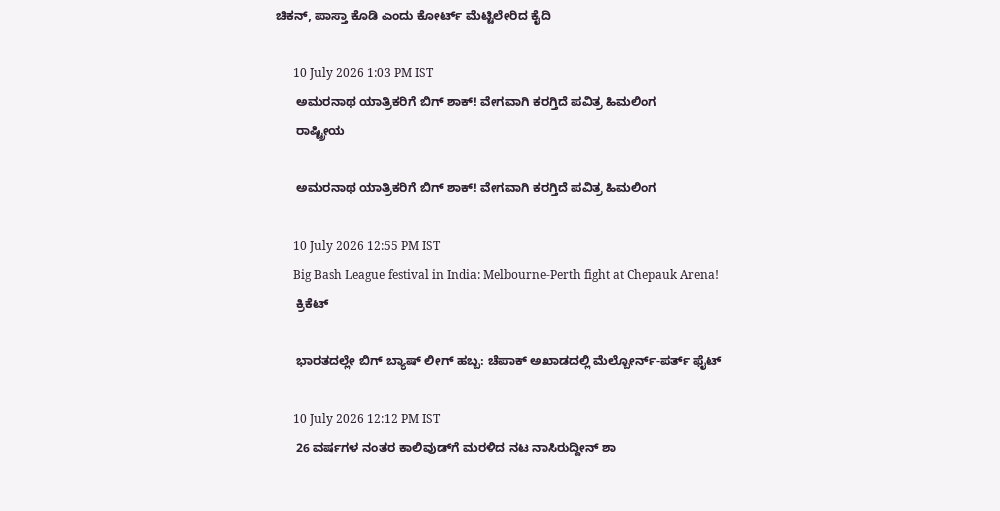ಚಿಕನ್‌, ಪಾಸ್ತಾ ಕೊಡಿ ಎಂದು ಕೋರ್ಟ್‌ ಮೆಟ್ಟಿಲೇರಿದ ಕೈದಿ

      10 July 2026 1:03 PM IST
      ಅಮರನಾಥ ಯಾತ್ರಿಕರಿಗೆ ಬಿಗ್‌ ಶಾಕ್‌! ವೇಗವಾಗಿ ಕರಗ್ತಿದೆ ಪವಿತ್ರ ಹಿಮಲಿಂಗ
      ರಾಷ್ಟ್ರೀಯ

      ಅಮರನಾಥ ಯಾತ್ರಿಕರಿಗೆ ಬಿಗ್‌ ಶಾಕ್‌! ವೇಗವಾಗಿ ಕರಗ್ತಿದೆ ಪವಿತ್ರ ಹಿಮಲಿಂಗ

      10 July 2026 12:55 PM IST
      Big Bash League festival in India: Melbourne-Perth fight at Chepauk Arena!
      ಕ್ರಿಕೆಟ್

      ಭಾರತದಲ್ಲೇ ಬಿಗ್ ಬ್ಯಾಷ್ ಲೀಗ್ ಹಬ್ಬ: ಚೆಪಾಕ್ ಅಖಾಡದಲ್ಲಿ ಮೆಲ್ಬೋರ್ನ್-ಪರ್ತ್ ಫೈಟ್

      10 July 2026 12:12 PM IST
      26 ವರ್ಷಗಳ ನಂತರ ಕಾಲಿವುಡ್‌ಗೆ ಮರಳಿದ ನಟ ನಾಸಿರುದ್ದೀನ್‌ ಶಾ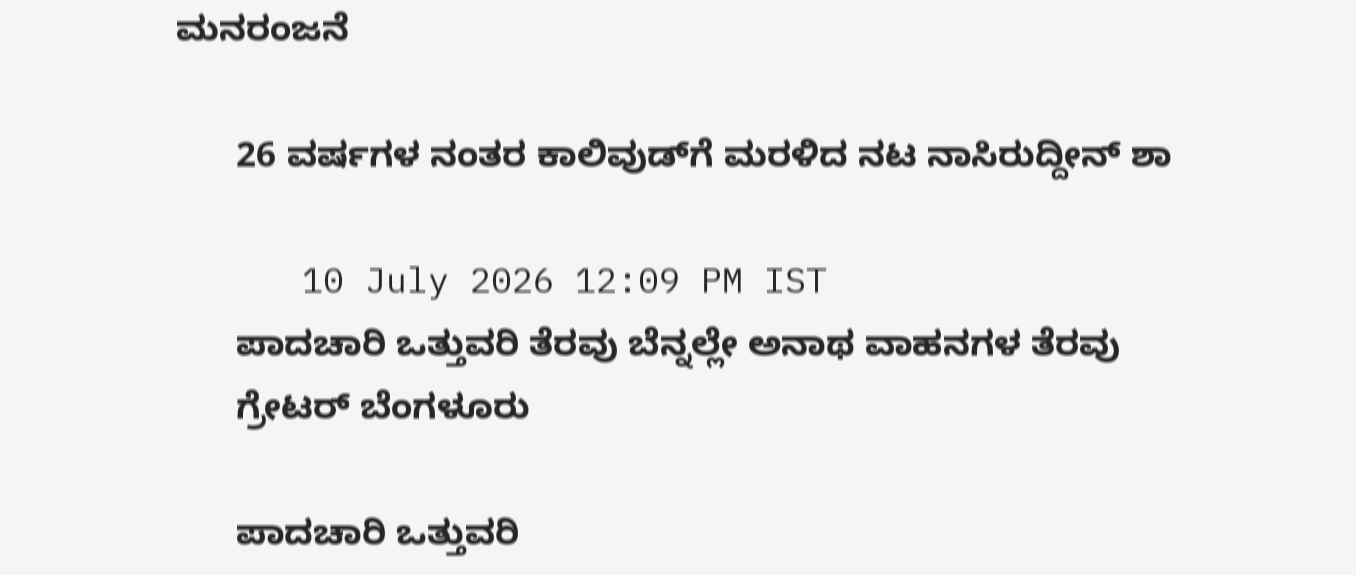ಮನರಂಜನೆ

      26 ವರ್ಷಗಳ ನಂತರ ಕಾಲಿವುಡ್‌ಗೆ ಮರಳಿದ ನಟ ನಾಸಿರುದ್ದೀನ್‌ ಶಾ

      10 July 2026 12:09 PM IST
      ಪಾದಚಾರಿ ಒತ್ತುವರಿ ತೆರವು ಬೆನ್ನಲ್ಲೇ ಅನಾಥ ವಾಹನಗಳ ತೆರವು
      ಗ್ರೇಟರ್ ಬೆಂಗಳೂರು

      ಪಾದಚಾರಿ ಒತ್ತುವರಿ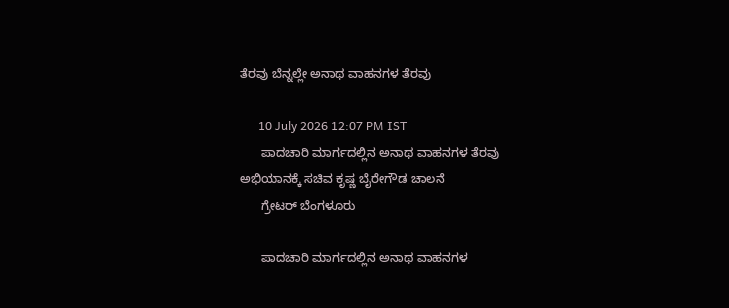ತೆರವು ಬೆನ್ನಲ್ಲೇ ಅನಾಥ ವಾಹನಗಳ ತೆರವು

      10 July 2026 12:07 PM IST
      ಪಾದಚಾರಿ ಮಾರ್ಗದಲ್ಲಿನ ಅನಾಥ ವಾಹನಗಳ ತೆರವು ಅಭಿಯಾನಕ್ಕೆ ಸಚಿವ ಕೃಷ್ಣ ಬೈರೇಗೌಡ ಚಾಲನೆ
      ಗ್ರೇಟರ್ ಬೆಂಗಳೂರು

      ಪಾದಚಾರಿ ಮಾರ್ಗದಲ್ಲಿನ ಅನಾಥ ವಾಹನಗಳ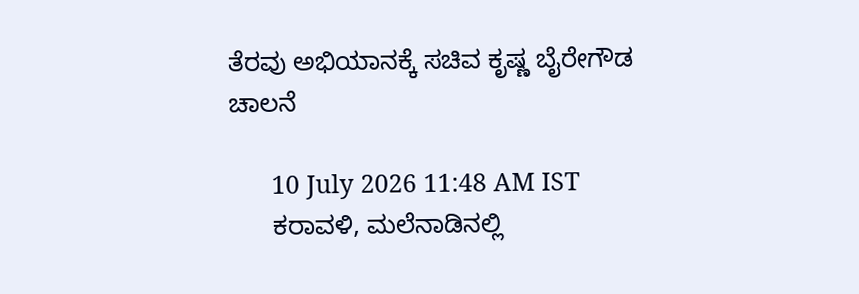ತೆರವು ಅಭಿಯಾನಕ್ಕೆ ಸಚಿವ ಕೃಷ್ಣ ಬೈರೇಗೌಡ ಚಾಲನೆ

      10 July 2026 11:48 AM IST
      ಕರಾವಳಿ, ಮಲೆನಾಡಿನಲ್ಲಿ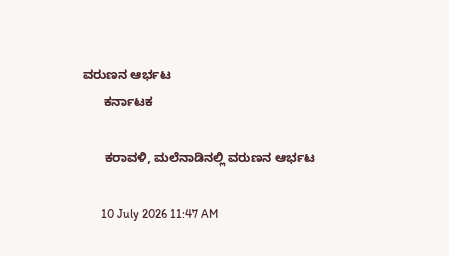ವರುಣನ ಆರ್ಭಟ
      ಕರ್ನಾಟಕ

      ಕರಾವಳಿ, ಮಲೆನಾಡಿನಲ್ಲಿ ವರುಣನ ಆರ್ಭಟ

      10 July 2026 11:47 AM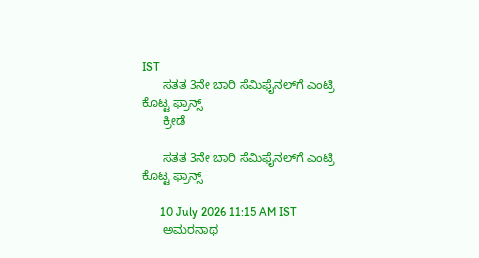IST
      ಸತತ 3ನೇ ಬಾರಿ ಸೆಮಿಫೈನಲ್‌ಗೆ ಎಂಟ್ರಿ ಕೊಟ್ಟ ಫ್ರಾನ್ಸ್‌
      ಕ್ರೀಡೆ

      ಸತತ 3ನೇ ಬಾರಿ ಸೆಮಿಫೈನಲ್‌ಗೆ ಎಂಟ್ರಿ ಕೊಟ್ಟ ಫ್ರಾನ್ಸ್‌

      10 July 2026 11:15 AM IST
      ಅಮರನಾಥ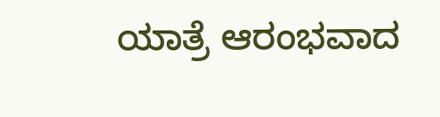ಯಾತ್ರೆ ಆರಂಭವಾದ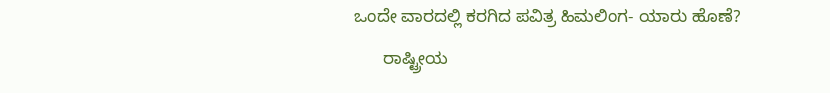ಒಂದೇ ವಾರದಲ್ಲಿ ಕರಗಿದ ಪವಿತ್ರ ಹಿಮಲಿಂಗ- ಯಾರು ಹೊಣೆ?
      ರಾಷ್ಟ್ರೀಯ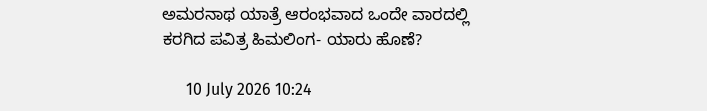ಅಮರನಾಥ ಯಾತ್ರೆ ಆರಂಭವಾದ ಒಂದೇ ವಾರದಲ್ಲಿ ಕರಗಿದ ಪವಿತ್ರ ಹಿಮಲಿಂಗ- ಯಾರು ಹೊಣೆ?

      10 July 2026 10:24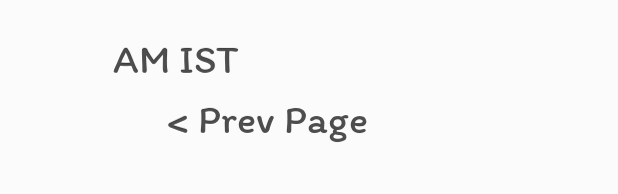AM IST
      < Prev Page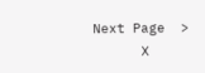Next Page  >
      X